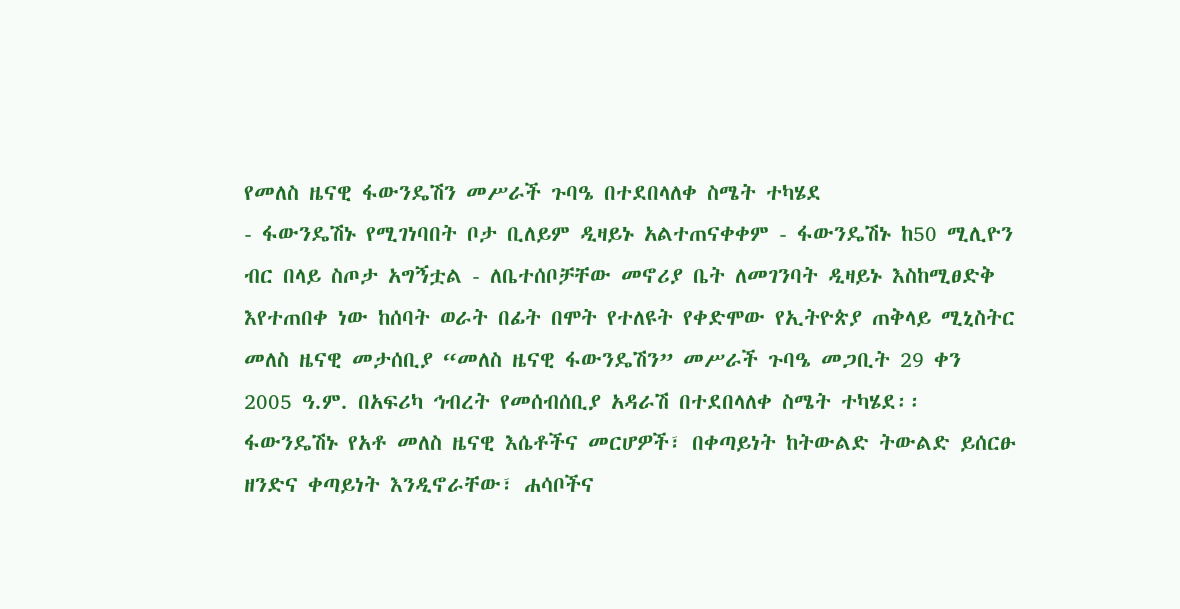የመለስ ዜናዊ ፋውንዴሽን መሥራች ጉባዔ በተደበላለቀ ስሜት ተካሄደ
- ፋውንዴሽኑ የሚገነባበት ቦታ ቢለይም ዲዛይኑ አልተጠናቀቀም - ፋውንዴሽኑ ከ50 ሚሊዮን ብር በላይ ስጦታ አግኝቷል - ለቤተሰቦቻቸው መኖሪያ ቤት ለመገንባት ዲዛይኑ እስከሚፀድቅ እየተጠበቀ ነው ከሰባት ወራት በፊት በሞት የተለዩት የቀድሞው የኢትዮጵያ ጠቅላይ ሚኒስትር መለስ ዜናዊ መታሰቢያ “መለስ ዜናዊ ፋውንዴሽን” መሥራች ጉባዔ መጋቢት 29 ቀን 2005 ዓ.ም. በአፍሪካ ኅብረት የመሰብሰቢያ አዳራሽ በተደበላለቀ ስሜት ተካሄደ፡፡ ፋውንዴሽኑ የአቶ መለስ ዜናዊ እሴቶችና መርሆዎች፣ በቀጣይነት ከትውልድ ትውልድ ይሰርፁ ዘንድና ቀጣይነት እንዲኖራቸው፣ ሐሳቦችና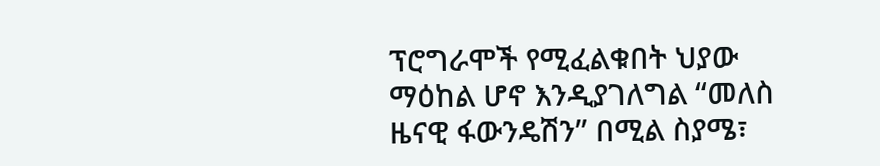ፕሮግራሞች የሚፈልቁበት ህያው ማዕከል ሆኖ እንዲያገለግል “መለስ ዜናዊ ፋውንዴሽን” በሚል ስያሜ፣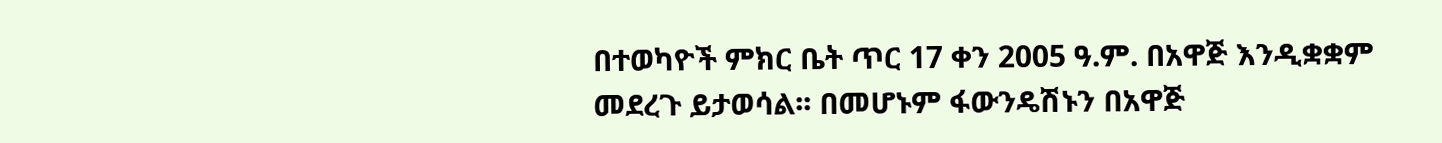በተወካዮች ምክር ቤት ጥር 17 ቀን 2005 ዓ.ም. በአዋጅ እንዲቋቋም መደረጉ ይታወሳል፡፡ በመሆኑም ፋውንዴሽኑን በአዋጅ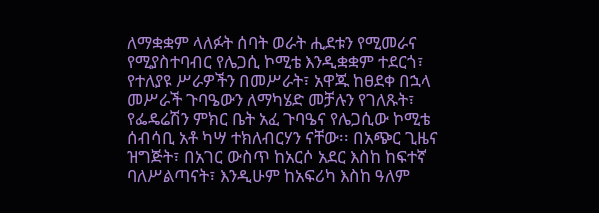ለማቋቋም ላለፉት ሰባት ወራት ሒደቱን የሚመራና የሚያስተባብር የሌጋሲ ኮሚቴ እንዲቋቋም ተደርጎ፣ የተለያዩ ሥራዎችን በመሥራት፣ አዋጁ ከፀደቀ በኋላ መሥራች ጉባዔውን ለማካሄድ መቻሉን የገለጹት፣ የፌዴሬሽን ምክር ቤት አፈ ጉባዔና የሌጋሲው ኮሚቴ ሰብሳቢ አቶ ካሣ ተክለብርሃን ናቸው፡፡ በአጭር ጊዜና ዝግጅት፣ በአገር ውስጥ ከአርሶ አደር እስከ ከፍተኛ ባለሥልጣናት፣ እንዲሁም ከአፍሪካ እስከ ዓለም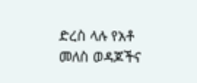ድረስ ላሉ የአቶ መለስ ወዳጆችና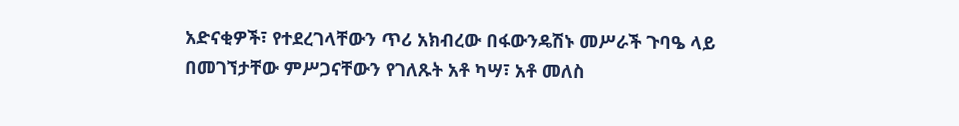አድናቂዎች፣ የተደረገላቸውን ጥሪ አክብረው በፋውንዴሽኑ መሥራች ጉባዔ ላይ በመገኘታቸው ምሥጋናቸውን የገለጹት አቶ ካሣ፣ አቶ መለስ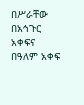በሥራቸው በአኅጉር አቀፍና በዓለም አቀፍ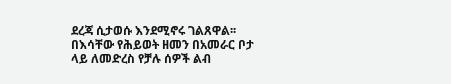ደረጃ ሲታወሱ እንደሚኖሩ ገልጸዋል፡፡ በእሳቸው የሕይወት ዘመን በአመራር ቦታ ላይ ለመድረስ የቻሉ ሰዎች ልብ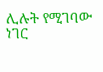ሊሉት የሚገባው ነገር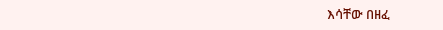እሳቸው በዘፈ